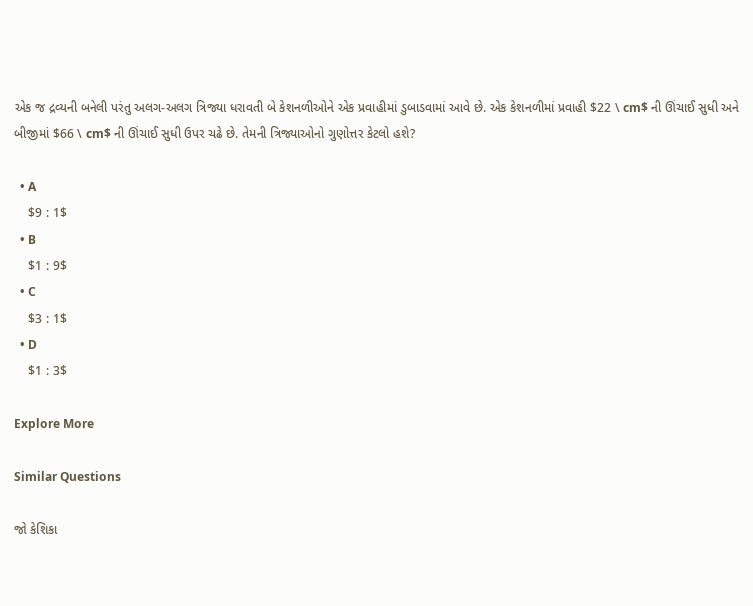એક જ દ્રવ્યની બનેલી પરંતુ અલગ-અલગ ત્રિજ્યા ધરાવતી બે કેશનળીઓને એક પ્રવાહીમાં ડુબાડવામાં આવે છે. એક કેશનળીમાં પ્રવાહી $22 \ cm$ ની ઊંચાઈ સુધી અને બીજીમાં $66 \ cm$ ની ઊંચાઈ સુધી ઉપર ચઢે છે. તેમની ત્રિજ્યાઓનો ગુણોત્તર કેટલો હશે?

  • A
    $9 : 1$
  • B
    $1 : 9$
  • C
    $3 : 1$
  • D
    $1 : 3$

Explore More

Similar Questions

જો કેશિકા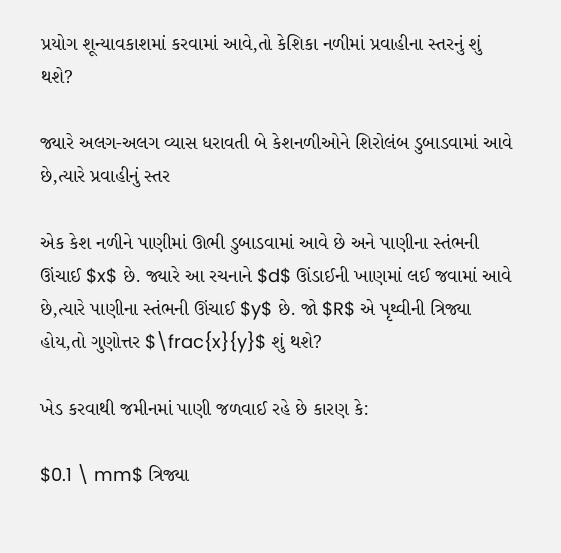પ્રયોગ શૂન્યાવકાશમાં કરવામાં આવે,તો કેશિકા નળીમાં પ્રવાહીના સ્તરનું શું થશે?

જ્યારે અલગ-અલગ વ્યાસ ધરાવતી બે કેશનળીઓને શિરોલંબ ડુબાડવામાં આવે છે,ત્યારે પ્રવાહીનું સ્તર

એક કેશ નળીને પાણીમાં ઊભી ડુબાડવામાં આવે છે અને પાણીના સ્તંભની ઊંચાઈ $x$ છે. જ્યારે આ રચનાને $d$ ઊંડાઈની ખાણમાં લઈ જવામાં આવે છે,ત્યારે પાણીના સ્તંભની ઊંચાઈ $y$ છે. જો $R$ એ પૃથ્વીની ત્રિજ્યા હોય,તો ગુણોત્તર $\frac{x}{y}$ શું થશે?

ખેડ કરવાથી જમીનમાં પાણી જળવાઈ રહે છે કારણ કે:

$0.1 \ mm$ ત્રિજ્યા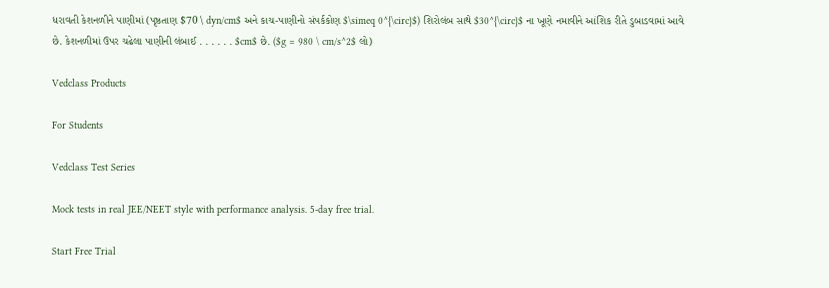ધરાવતી કેશનળીને પાણીમાં (પૃષ્ઠતાણ $70 \ dyn/cm$ અને કાચ-પાણીનો સંપર્કકોણ $\simeq 0^{\circ}$) શિરોલંબ સાથે $30^{\circ}$ ના ખૂણે નમાવીને આંશિક રીતે ડુબાડવામાં આવે છે. કેશનળીમાં ઉપર ચઢેલા પાણીની લંબાઈ . . . . . . $cm$ છે. ($g = 980 \ cm/s^2$ લો)

Vedclass Products

For Students

Vedclass Test Series

Mock tests in real JEE/NEET style with performance analysis. 5-day free trial.

Start Free Trial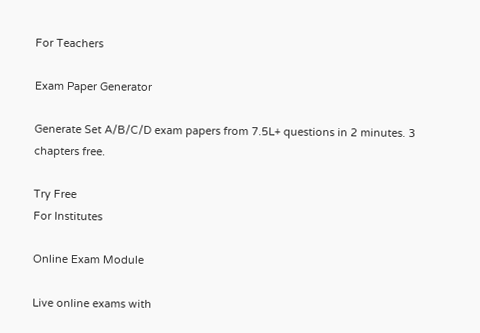For Teachers

Exam Paper Generator

Generate Set A/B/C/D exam papers from 7.5L+ questions in 2 minutes. 3 chapters free.

Try Free
For Institutes

Online Exam Module

Live online exams with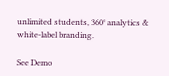unlimited students, 360° analytics & white-label branding.

See Demo